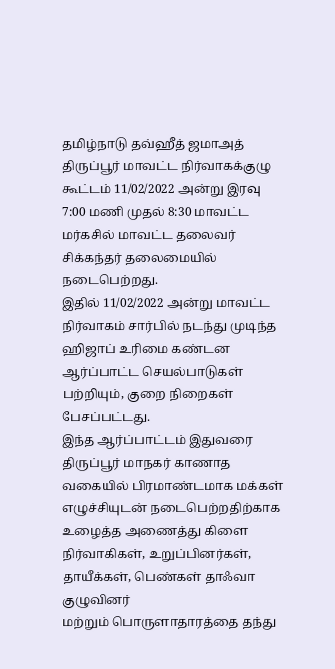தமிழ்நாடு தவ்ஹீத் ஜமாஅத் திருப்பூர் மாவட்ட நிர்வாகக்குழு கூட்டம் 11/02/2022 அன்று இரவு 7:00 மணி முதல் 8:30 மாவட்ட மர்கசில் மாவட்ட தலைவர் சிக்கந்தர் தலைமையில் நடைபெற்றது.
இதில் 11/02/2022 அன்று மாவட்ட நிர்வாகம் சார்பில் நடந்து முடிந்த ஹிஜாப் உரிமை கண்டன ஆர்ப்பாட்ட செயல்பாடுகள் பற்றியும், குறை நிறைகள் பேசப்பட்டது.
இந்த ஆர்ப்பாட்டம் இதுவரை திருப்பூர் மாநகர் காணாத வகையில் பிரமாண்டமாக மக்கள்
எழுச்சியுடன் நடைபெற்றதிற்காக உழைத்த அணைத்து கிளை நிர்வாகிகள், உறுப்பினர்கள், தாயீக்கள், பெண்கள் தாஃவா குழுவினர்
மற்றும் பொருளாதாரத்தை தந்து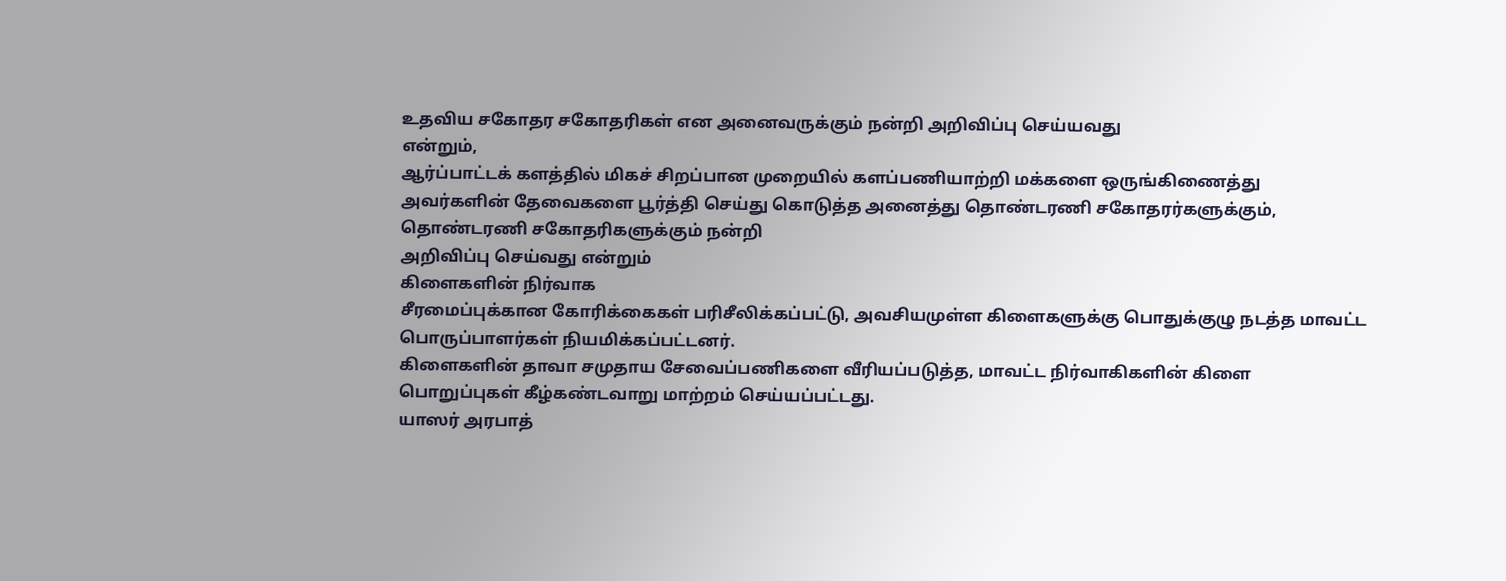உதவிய சகோதர சகோதரிகள் என அனைவருக்கும் நன்றி அறிவிப்பு செய்யவது
என்றும்,
ஆர்ப்பாட்டக் களத்தில் மிகச் சிறப்பான முறையில் களப்பணியாற்றி மக்களை ஒருங்கிணைத்து
அவர்களின் தேவைகளை பூர்த்தி செய்து கொடுத்த அனைத்து தொண்டரணி சகோதரர்களுக்கும், தொண்டரணி சகோதரிகளுக்கும் நன்றி
அறிவிப்பு செய்வது என்றும்
கிளைகளின் நிர்வாக
சீரமைப்புக்கான கோரிக்கைகள் பரிசீலிக்கப்பட்டு, அவசியமுள்ள கிளைகளுக்கு பொதுக்குழு நடத்த மாவட்ட
பொருப்பாளர்கள் நியமிக்கப்பட்டனர்.
கிளைகளின் தாவா சமுதாய சேவைப்பணிகளை வீரியப்படுத்த, மாவட்ட நிர்வாகிகளின் கிளை
பொறுப்புகள் கீழ்கண்டவாறு மாற்றம் செய்யப்பட்டது.
யாஸர் அரபாத்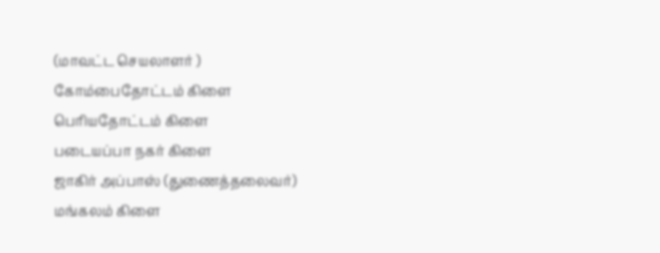(மாவட்ட செயலாளர் )
கோம்பைதோட்டம் கிளை
பெரியதோட்டம் கிளை
படையப்பா நகர் கிளை
ஜாகிர் அப்பாஸ் (துணைத்தலைவர்)
மங்கலம் கிளை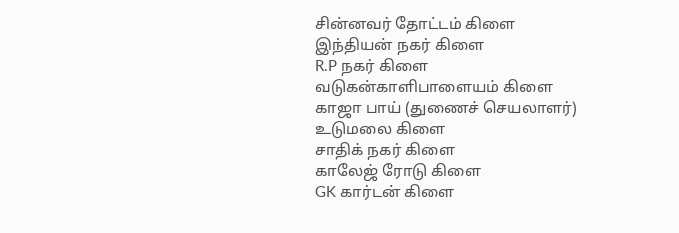சின்னவர் தோட்டம் கிளை
இந்தியன் நகர் கிளை
R.P நகர் கிளை
வடுகன்காளிபாளையம் கிளை
காஜா பாய் (துணைச் செயலாளர்)
உடுமலை கிளை
சாதிக் நகர் கிளை
காலேஜ் ரோடு கிளை
GK கார்டன் கிளை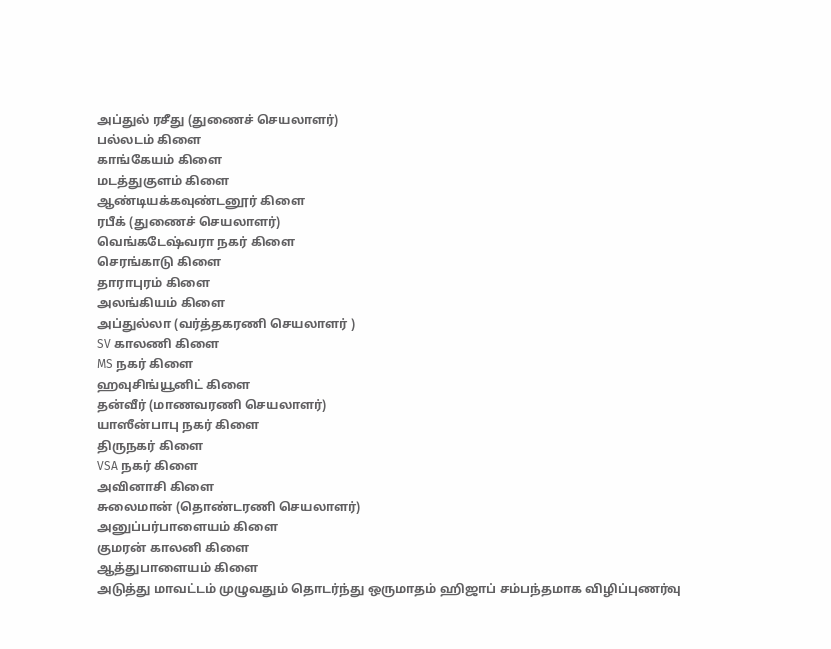அப்துல் ரசீது (துணைச் செயலாளர்)
பல்லடம் கிளை
காங்கேயம் கிளை
மடத்துகுளம் கிளை
ஆண்டியக்கவுண்டனூர் கிளை
ரபீக் (துணைச் செயலாளர்)
வெங்கடேஷ்வரா நகர் கிளை
செரங்காடு கிளை
தாராபுரம் கிளை
அலங்கியம் கிளை
அப்துல்லா (வர்த்தகரணி செயலாளர் )
SV காலணி கிளை
MS நகர் கிளை
ஹவுசிங்யூனிட் கிளை
தன்வீர் (மாணவரணி செயலாளர்)
யாஸீன்பாபு நகர் கிளை
திருநகர் கிளை
VSA நகர் கிளை
அவினாசி கிளை
சுலைமான் (தொண்டரணி செயலாளர்)
அனுப்பர்பாளையம் கிளை
குமரன் காலனி கிளை
ஆத்துபாளையம் கிளை
அடுத்து மாவட்டம் முழுவதும் தொடர்ந்து ஒருமாதம் ஹிஜாப் சம்பந்தமாக விழிப்புணர்வு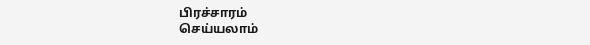பிரச்சாரம்
செய்யலாம்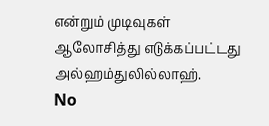என்றும் முடிவுகள் ஆலோசித்து எடுக்கப்பட்டது
அல்ஹம்துலில்லாஹ்.
No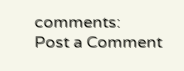comments:
Post a Comment